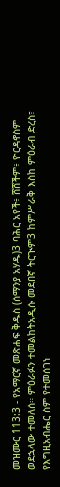መዝሙር 113:3 - የአማርኛ መጽሐፍ ቅዱስ (ሰማንያ አሃዱ)3 ባሕር አየች፥ ሸሸችም፥ ዮርዳኖስም ወደኋላው ተመለሰ። ምዕራፉን ተመልከትአዲሱ መደበኛ ትርጒም3 ከምሥራቅ እስከ ምዕራብ ድረስ፣ የእግዚአብሔር ስም የተመሰገነ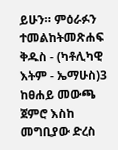ይሁን። ምዕራፉን ተመልከትመጽሐፍ ቅዱስ - (ካቶሊካዊ እትም - ኤማሁስ)3 ከፀሐይ መውጫ ጀምሮ እስከ መግቢያው ድረስ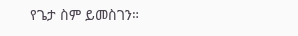የጌታ ስም ይመስገን።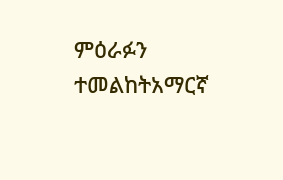ምዕራፉን ተመልከትአማርኛ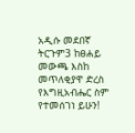አዲሱ መደበኛ ትርጉም3 ከፀሐይ መውጫ እስከ መጥለቂያዋ ድረስ የእግዚአብሔር ስም የተመሰገነ ይሁን!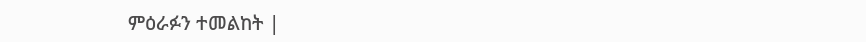ምዕራፉን ተመልከት |